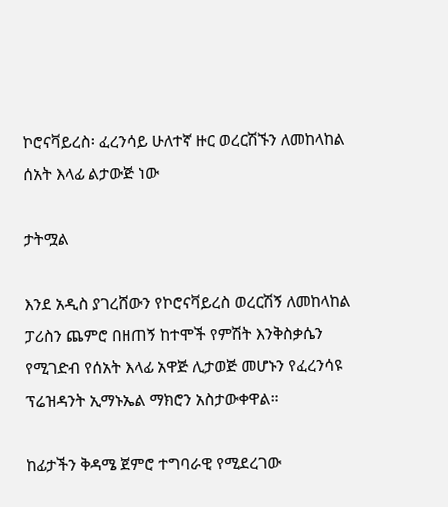ኮሮናቫይረስ፡ ፈረንሳይ ሁለተኛ ዙር ወረርሽኙን ለመከላከል ሰአት እላፊ ልታውጅ ነው

ታትሟል

እንደ አዲስ ያገረሸውን የኮሮናቫይረስ ወረርሽኝ ለመከላከል ፓሪስን ጨምሮ በዘጠኝ ከተሞች የምሽት እንቅስቃሴን የሚገድብ የሰአት እላፊ አዋጅ ሊታወጅ መሆኑን የፈረንሳዩ ፕሬዝዳንት ኢማኑኤል ማክሮን አስታውቀዋል።

ከፊታችን ቅዳሜ ጀምሮ ተግባራዊ የሚደረገው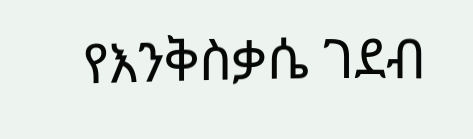የእንቅስቃሴ ገደብ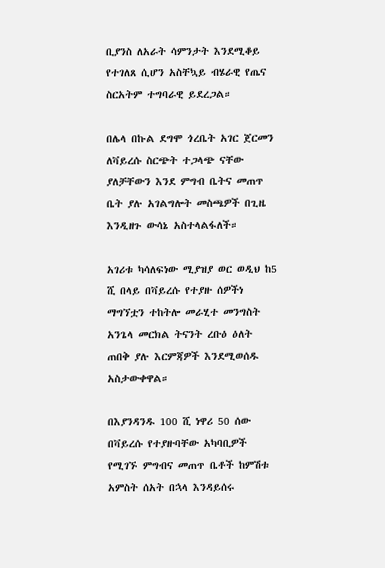ቢያንስ ለአራት ሳምንታት እንደሚቆይ የተገለጸ ሲሆን አስቸኳይ ብሄራዊ የጤና ስርአትም ተግባራዊ ይደረጋል።

በሌላ በኩል ደግሞ ጎረቤት አገር ጀርመን ለቫይረሱ ስርጭት ተጋላጭ ናቸው ያለቻቸውን እንደ ምግብ ቤትና መጠጥ ቤት ያሉ አገልግሎት መስጫዎች በጊዜ እንዲዘጉ ውሳኔ አስተላልፋለች።

አገሪቱ ካሳለፍነው ሚያዝያ ወር ወዲህ ከ5 ሺ በላይ በቫይረሱ የተያዙ ሰዎችነ ማግኘቷን ተከትሎ መራሂተ መንግስት አንጌላ መርክል ትናንት ረቡዕ ዕለት ጠበቅ ያሉ እርምጃዎች እንደሚወሰዱ አስታውቀዋል።

በእያንዳንዱ 100 ሺ ነዋሪ 50 ሰው በቫይረሱ የተያዙባቸው አካባቢዎች የሚገኙ ምግብና መጠጥ ቤቶች ከምሽቱ አምስት ሰአት በኋላ እንዳይሰሩ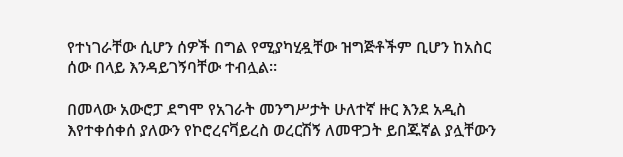የተነገራቸው ሲሆን ሰዎች በግል የሚያካሂዷቸው ዝግጅቶችም ቢሆን ከአስር ሰው በላይ እንዳይገኝባቸው ተብሏል።

በመላው አውሮፓ ደግሞ የአገራት መንግሥታት ሁለተኛ ዙር እንደ አዲስ እየተቀሰቀሰ ያለውን የኮሮረናቫይረስ ወረርሽኝ ለመዋጋት ይበጁኛል ያሏቸውን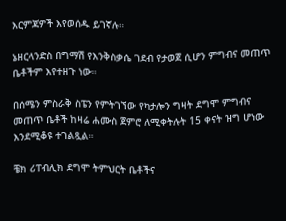እርምጃዎች እየወሰዱ ይገኛሉ።

ኔዘርላንድስ በግማሽ የእንቅስቃሴ ገደብ የታወጀ ሲሆን ምግብና መጠጥ ቤቶችም እየተዘጉ ነው።

በሰሜን ምስራቅ ስፔን የምትገኘው የካታሎን ግዛት ደግሞ ምግብና መጠጥ ቤቶች ከዛሬ ሐሙስ ጀምሮ ለሚቀትሉት 15 ቀናት ዝግ ሆነው እንደሚቆዩ ተገልጿል።

ቼክ ሪፐብሊክ ደግሞ ትምህርት ቤቶችና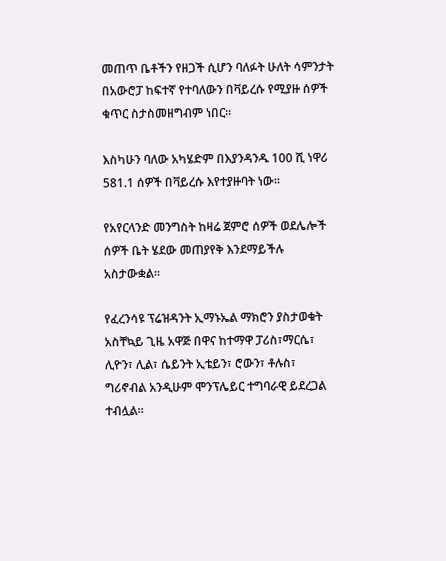መጠጥ ቤቶችን የዘጋች ሲሆን ባለፉት ሁለት ሳምንታት በአውሮፓ ከፍተኛ የተባለውን በቫይረሱ የሚያዙ ሰዎች ቁጥር ስታስመዘግብም ነበር።

እስካሁን ባለው አካሄድም በእያንዳንዱ 100 ሺ ነዋሪ 581.1 ሰዎች በቫይረሱ እየተያዙባት ነው።

የአየርላንድ መንግስት ከዛሬ ጀምሮ ሰዎች ወደሌሎች ሰዎች ቤት ሄደው መጠያየቅ እንደማይችሉ አስታውቋል።

የፈረንሳዩ ፕሬዝዳንት ኢማኑኤል ማክሮን ያስታወቁት አስቸኳይ ጊዜ አዋጅ በዋና ከተማዋ ፓሪስ፣ማርሴ፣ ሊዮን፣ ሊል፣ ሴይንት ኢቴይን፣ ሮውን፣ ቶሉስ፣ ግሪኖብል አንዲሁም ሞንፕሌይር ተግባራዊ ይደረጋል ተብሏል።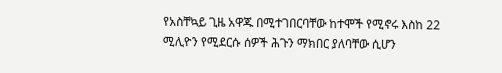የአስቸኳይ ጊዜ አዋጁ በሚተገበርባቸው ከተሞች የሚኖሩ እስከ 22 ሚሊዮን የሚደርሱ ሰዎች ሕጉን ማክበር ያለባቸው ሲሆን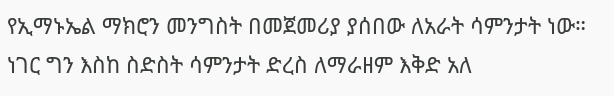የኢማኑኤል ማክሮን መንግስት በመጀመሪያ ያሰበው ለአራት ሳምንታት ነው። ነገር ግን እስከ ስድስት ሳምንታት ድረስ ለማራዘም እቅድ አለ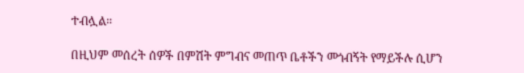ተብሏል።

በዚህም መሰረት ሰዎች በምሽት ምግብና መጠጥ ቤቶችን መጎብኝት የማይችሉ ሲሆን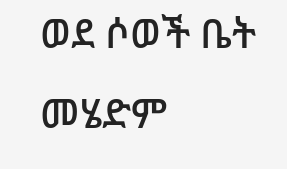ወደ ሶወች ቤት መሄድም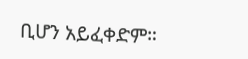ቢሆን አይፈቀድም።